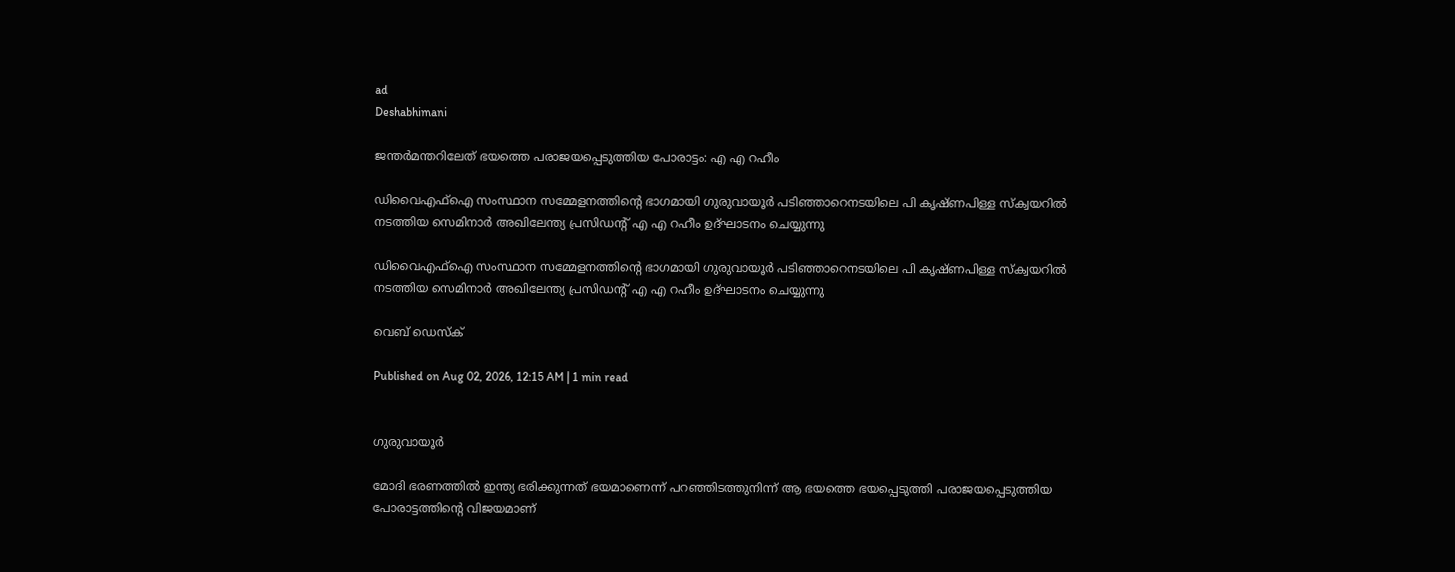ad
Deshabhimani

ജന്തര്‍മന്തറിലേത് ഭയത്തെ പരാജയപ്പെടുത്തിയ പോരാട്ടം: എ എ റഹീം

ഡിവൈഎഫ്ഐ സംസ്ഥാന സമ്മേളനത്തിന്റെ ഭാഗമായി ഗുരുവായൂര്‍ പടിഞ്ഞാറെനടയിലെ പി കൃഷ്ണപിള്ള സ്ക്വയറിൽ  നടത്തിയ സെമിനാര്‍ അഖിലേന്ത്യ പ്രസിഡന്റ് എ എ റഹീം ഉദ്ഘാടനം ചെയ്യുന്നു

ഡിവൈഎഫ്ഐ സംസ്ഥാന സമ്മേളനത്തിന്റെ ഭാഗമായി ഗുരുവായൂര്‍ പടിഞ്ഞാറെനടയിലെ പി കൃഷ്ണപിള്ള സ്ക്വയറിൽ നടത്തിയ സെമിനാര്‍ അഖിലേന്ത്യ പ്രസിഡന്റ് എ എ റഹീം ഉദ്ഘാടനം ചെയ്യുന്നു

വെബ് ഡെസ്ക്

Published on Aug 02, 2026, 12:15 AM | 1 min read


ഗുരുവായൂര്‍

മോദി ഭരണത്തില്‍ ഇന്ത്യ ഭരിക്കുന്നത് ഭയമാണെന്ന് പറഞ്ഞിടത്തുനിന്ന്‌ ആ ഭയത്തെ ഭയപ്പെടുത്തി പരാജയപ്പെടുത്തിയ പോരാട്ടത്തിന്റെ വിജയമാണ്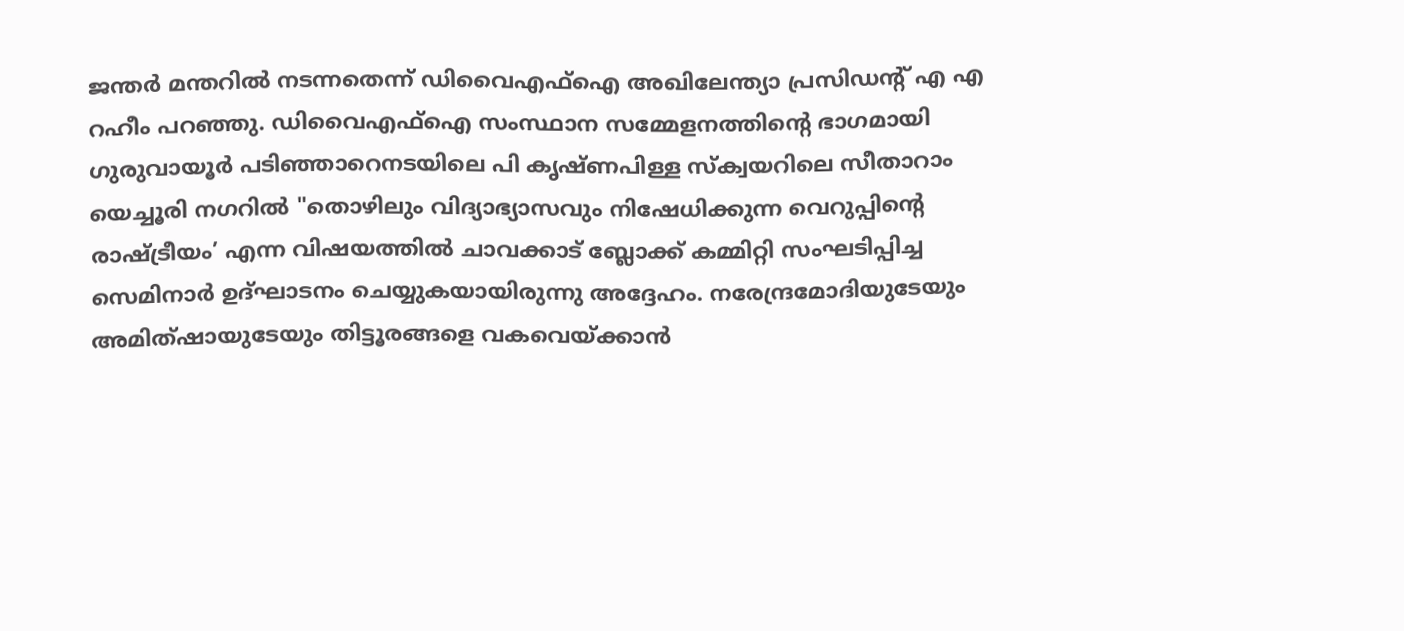ജന്തര്‍ മന്തറിൽ നടന്നതെന്ന്‌ ഡിവൈഎഫ്ഐ അഖിലേന്ത്യാ പ്രസിഡന്റ് എ എ റഹീം പറഞ്ഞു. ഡിവൈഎഫ്ഐ സംസ്ഥാന സമ്മേളനത്തിന്റെ ഭാഗമായി ഗുരുവായൂര്‍ പടിഞ്ഞാറെനടയിലെ പി കൃഷ്ണപിള്ള സ്ക്വയറിലെ സീതാറാം യെച്ചൂരി നഗറില്‍ "തൊഴിലും വിദ്യാഭ്യാസവും നിഷേധിക്കുന്ന വെറുപ്പിന്റെ രാഷ്ട്രീയം’ എന്ന വിഷയത്തിൽ ചാവക്കാട്‌ ബ്ലോക്ക്‌ കമ്മിറ്റി സംഘടിപ്പിച്ച സെമിനാര്‍ ഉദ്ഘാടനം ചെയ്യുകയായിരുന്നു അദ്ദേഹം. നരേന്ദ്രമോദിയുടേയും അമിത്‌ഷായുടേയും തിട്ടൂരങ്ങളെ വകവെയ്‌ക്കാന്‍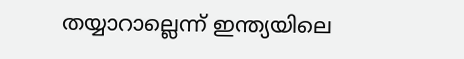തയ്യാറാല്ലെന്ന് ഇന്ത്യയിലെ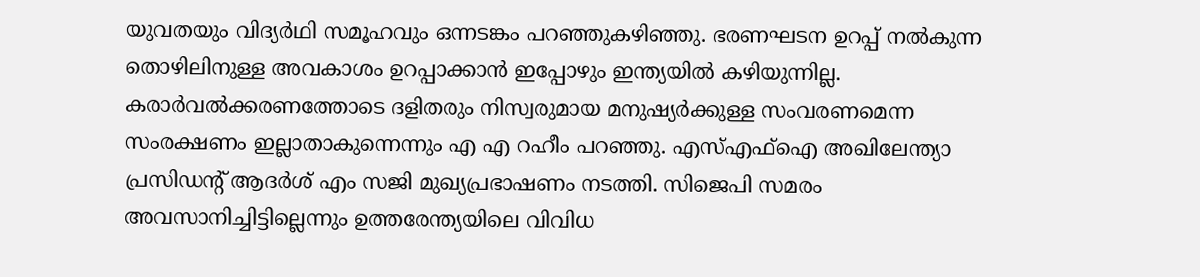യുവതയും വിദ്യര്‍ഥി സമൂഹവും ഒന്നടങ്കം പറഞ്ഞുകഴിഞ്ഞു. ഭരണഘടന ഉറപ്പ് നൽകുന്ന തൊഴിലിനുള്ള അവകാശം ഉറപ്പാക്കാന്‍ ഇപ്പോഴും ഇന്ത്യയില്‍ കഴിയുന്നില്ല. കരാര്‍വൽക്കരണത്തോടെ ദളിതരും നിസ്വരുമായ മനുഷ്യര്‍ക്കുള്ള സംവരണമെന്ന സംരക്ഷണം ഇല്ലാതാകുന്നെന്നും എ എ റഹീം പറഞ്ഞു. എസ്എഫ്ഐ അഖിലേന്ത്യാ പ്രസിഡന്റ് ആദർശ് എം സജി മുഖ്യപ്രഭാഷണം നടത്തി. സിജെപി സമരം അവസാനിച്ചിട്ടില്ലെന്നും ഉത്തരേന്ത്യയിലെ വിവിധ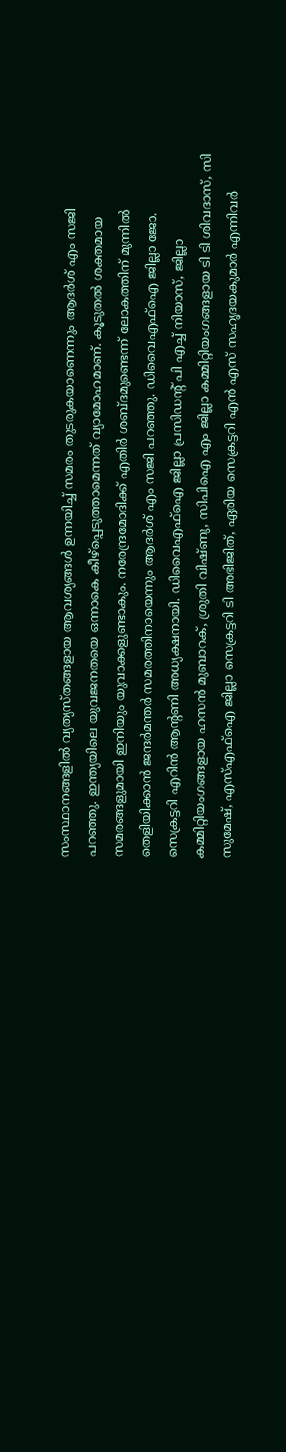സംസ്ഥാനങ്ങളില്‍ വ്യത്യസ്തങ്ങളായ ആവശ്യങ്ങൾ ഉന്നയിച്ച് സമരം തുടരുകയാണെന്നും ആദർശ് എം സജി പറഞ്ഞു. ഇന്ത്യയിലെ യുവജനതയെ ഒന്നാകെ കീഴ്‌പ്പെടുത്താമെന്നത്‌ വ്യാമോഹമാണ്‌. കൂടുതല്‍ ശക്തമായ സമരങ്ങളുമായി ഇനിയും യുവാക്കളുണ്ടാകും. നരേന്ദ്രമോദിക്ക് എതിര്‍ ശബ്ദമുണ്ടെന്ന് ലോകത്തിന് മുന്നില്‍ തെളിയിക്കാൻ ജന്ദര്‍മന്തര്‍ സമരത്തിനായെന്നും ആദര്‍ശ് എം സജി പറഞ്ഞു. ഡിവൈഎഫ്ഐ ജില്ലാ ജോ. സെക്രട്ടറി എറിന്‍ ആന്റണി അധ്യക്ഷനായി. ഡിവൈഎഫ്ഐ ജില്ലാ പ്രസിഡന്റ് പി എച്ച് നിയാസ്, ജില്ലാ കമ്മിറ്റിയംഗങ്ങളായ ഹസന്‍ മുബാറക്, ശ്രുതി വിഷ്ണു, സിപിഐ എം ജില്ലാ കമ്മിറ്റിയംഗങ്ങളായ ടി ടി ശിവദാസ്, സി സുമേഷ്, എസ്എഫ്ഐ ജില്ലാ സെക്രട്ടറി ടി അഭിജിത്, ഏരിയ സെക്രട്ടറി എന്‍ എസ് സഹൃദയകുമാര്‍ എന്നിവര്‍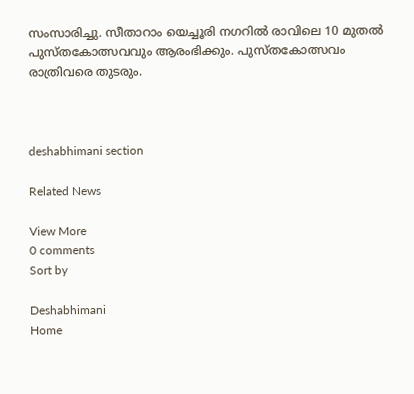സംസാരിച്ചു. സീതാറാം യെച്ചൂരി നഗറിൽ രാവിലെ 10 മുതല്‍ പുസ്തകോത്സവവും ആരംഭിക്കും. പുസ്തകോത്സവം രാത്രിവരെ തുടരും.



deshabhimani section

Related News

View More
0 comments
Sort by

Deshabhimani
Home